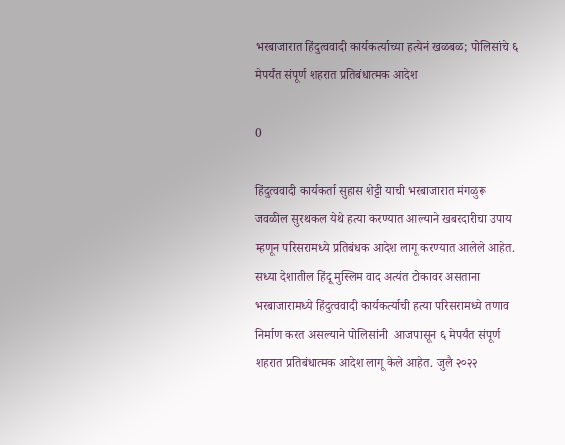भरबाजारात हिंदुत्ववादी कार्यकर्त्याच्या हत्येनं खळबळ; पोलिसांचे ६ मेपर्यंत संपूर्ण शहरात प्रतिबंधात्मक आदेश

0

हिंदुत्ववादी कार्यकर्ता सुहास शेट्टी याची भरबाजारात मंगळुरू जवळील सुरथकल येथे हत्या करण्यात आल्याने खबरदारीचा उपाय म्हणून परिसरामध्ये प्रतिबंधक आदेश लागू करण्यात आलेले आहेत. सध्या देशातील हिंदू मुस्लिम वाद अत्यंत टोकावर असताना भरबाजारामध्ये हिंदुत्ववादी कार्यकर्त्याची हत्या परिसरामध्ये तणाव निर्माण करत असल्याने पोलिसांनी  आजपासून ६ मेपर्यंत संपूर्ण शहरात प्रतिबंधात्मक आदेश लागू केले आहेत. जुलै २०२२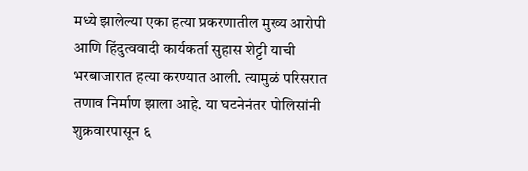मध्ये झालेल्या एका हत्या प्रकरणातील मुख्य आरोपी आणि हिंदुत्ववादी कार्यकर्ता सुहास शेट्टी याची भरबाजारात हत्या करण्यात आली. त्यामुळं परिसरात तणाव निर्माण झाला आहे. या घटनेनंतर पोलिसांनी शुक्रवारपासून ६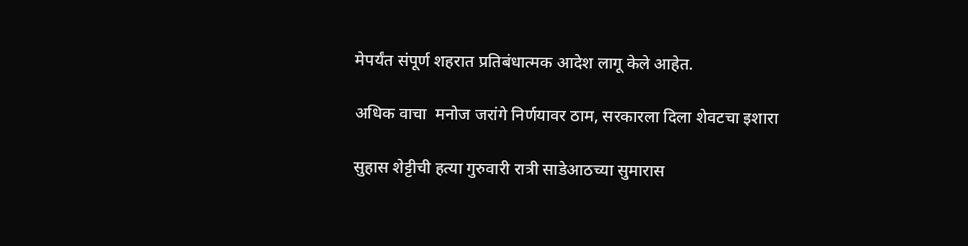मेपर्यंत संपूर्ण शहरात प्रतिबंधात्मक आदेश लागू केले आहेत.

अधिक वाचा  मनोज जरांगे निर्णयावर ठाम, सरकारला दिला शेवटचा इशारा

सुहास शेट्टीची हत्या गुरुवारी रात्री साडेआठच्या सुमारास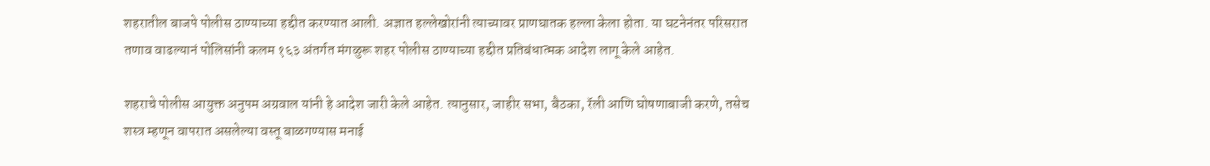शहरातील बाजपे पोलीस ठाण्याच्या हद्दीत करण्यात आली. अज्ञात हल्लेखोरांनी त्याच्यावर प्राणघातक हल्ला केला होता. या घटनेनंतर परिसरात तणाव वाढल्यानं पोलिसांनी कलम १६३ अंतर्गत मंगळुरू शहर पोलीस ठाण्याच्या हद्दीत प्रतिबंधात्मक आदेश लागू केले आहेत.

शहराचे पोलीस आयुक्त अनुपम अग्रवाल यांनी हे आदेश जारी केले आहेत. त्यानुसार, जाहीर सभा, बैठका, रॅली आणि घोषणाबाजी करणे, तसेच शस्त्र म्हणून वापरात असलेल्या वस्तू बाळगण्यास मनाई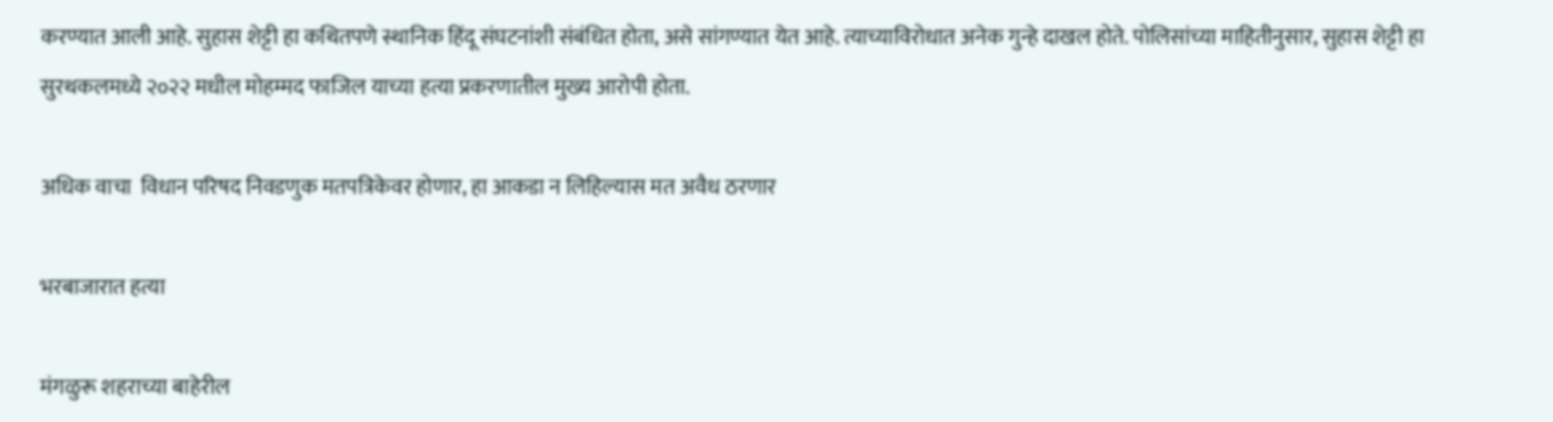करण्यात आली आहे. सुहास शेट्टी हा कथितपणे स्थानिक हिंदू संघटनांशी संबंधित होता, असे सांगण्यात येत आहे. त्याच्याविरोधात अनेक गुन्हे दाखल होते. पोलिसांच्या माहितीनुसार, सुहास शेट्टी हा सुरथकलमध्ये २०२२ मधील मोहम्मद फाजिल याच्या हत्या प्रकरणातील मुख्य आरोपी होता.

अधिक वाचा  विधान परिषद निवडणुक मतपत्रिकेवर होणार, हा आकडा न लिहिल्यास मत अवैध ठरणार

भरबाजारात हत्या

मंगळुरू शहराच्या बाहेरील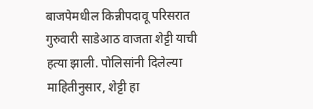बाजपेमधील किन्नीपदावू परिसरात गुरुवारी साडेआठ वाजता शेट्टी याची हत्या झाली. पोलिसांनी दिलेल्या माहितीनुसार, शेट्टी हा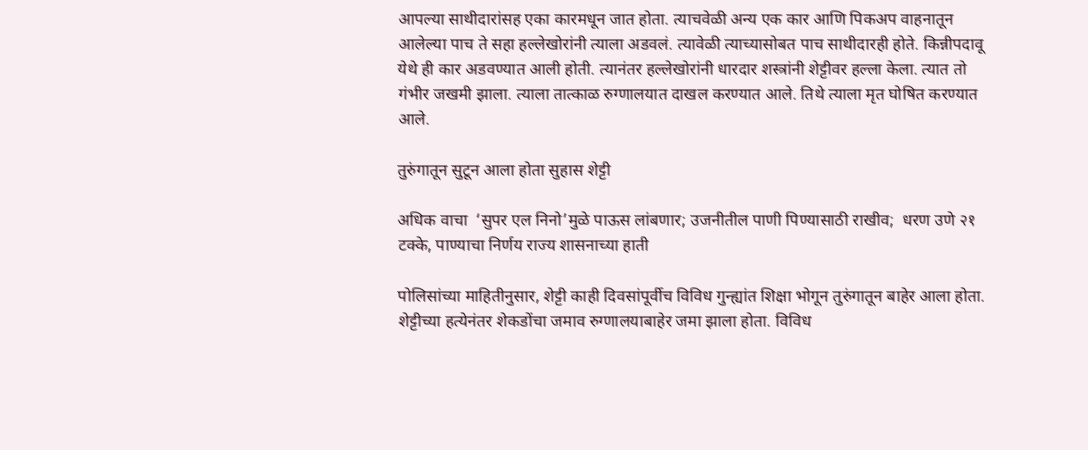आपल्या साथीदारांसह एका कारमधून जात होता. त्याचवेळी अन्य एक कार आणि पिकअप वाहनातून आलेल्या पाच ते सहा हल्लेखोरांनी त्याला अडवलं. त्यावेळी त्याच्यासोबत पाच साथीदारही होते. किन्नीपदावू येथे ही कार अडवण्यात आली होती. त्यानंतर हल्लेखोरांनी धारदार शस्त्रांनी शेट्टीवर हल्ला केला. त्यात तो गंभीर जखमी झाला. त्याला तात्काळ रुग्णालयात दाखल करण्यात आले. तिथे त्याला मृत घोषित करण्यात आले.

तुरुंगातून सुटून आला होता सुहास शेट्टी

अधिक वाचा  ‘सुपर एल निनो’मुळे पाऊस लांबणार; उजनीतील पाणी पिण्यासाठी राखीव;  धरण उणे २१ टक्के, पाण्याचा निर्णय राज्य शासनाच्या हाती

पोलिसांच्या माहितीनुसार, शेट्टी काही दिवसांपूर्वीच विविध गुन्ह्यांत शिक्षा भोगून तुरुंगातून बाहेर आला होता. शेट्टीच्या हत्येनंतर शेकडोंचा जमाव रुग्णालयाबाहेर जमा झाला होता. विविध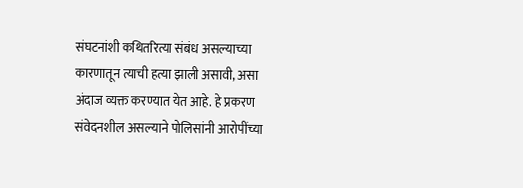संघटनांशी कथितरित्या संबंध असल्याच्या कारणातून त्याची हत्या झाली असावी, असा अंदाज व्यक्त करण्यात येत आहे. हे प्रकरण संवेदनशील असल्याने पोलिसांनी आरोपींच्या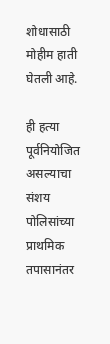शोधासाठी मोहीम हाती घेतली आहे.

ही हत्या पूर्वनियोजित असल्याचा संशय पोलिसांच्या प्राथमिक तपासानंतर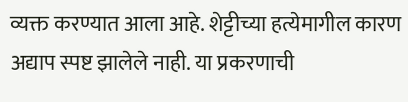व्यक्त करण्यात आला आहे. शेट्टीच्या हत्येमागील कारण अद्याप स्पष्ट झालेले नाही. या प्रकरणाची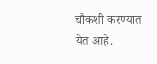चौकशी करण्यात येत आहे.